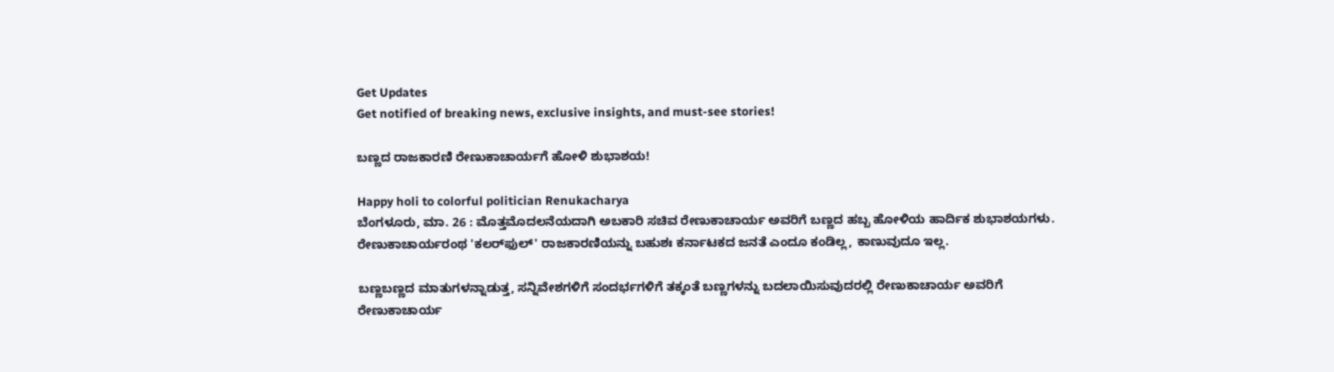Get Updates
Get notified of breaking news, exclusive insights, and must-see stories!

ಬಣ್ಣದ ರಾಜಕಾರಣಿ ರೇಣುಕಾಚಾರ್ಯಗೆ ಹೋಳಿ ಶುಭಾಶಯ!

Happy holi to colorful politician Renukacharya
ಬೆಂಗಳೂರು, ಮಾ. 26 : ಮೊತ್ತಮೊದಲನೆಯದಾಗಿ ಅಬಕಾರಿ ಸಚಿವ ರೇಣುಕಾಚಾರ್ಯ ಅವರಿಗೆ ಬಣ್ಣದ ಹಬ್ಬ ಹೋಳಿಯ ಹಾರ್ದಿಕ ಶುಭಾಶಯಗಳು. ರೇಣುಕಾಚಾರ್ಯರಂಥ 'ಕಲರ್‌ಫುಲ್' ರಾಜಕಾರಣಿಯನ್ನು ಬಹುಶಃ ಕರ್ನಾಟಕದ ಜನತೆ ಎಂದೂ ಕಂಡಿಲ್ಲ, ಕಾಣುವುದೂ ಇಲ್ಲ.

ಬಣ್ಣಬಣ್ಣದ ಮಾತುಗಳನ್ನಾಡುತ್ತ, ಸನ್ನಿವೇಶಗಳಿಗೆ ಸಂದರ್ಭಗಳಿಗೆ ತಕ್ಕಂತೆ ಬಣ್ಣಗಳನ್ನು ಬದಲಾಯಿಸುವುದರಲ್ಲಿ ರೇಣುಕಾಚಾರ್ಯ ಅವರಿಗೆ ರೇಣುಕಾಚಾರ್ಯ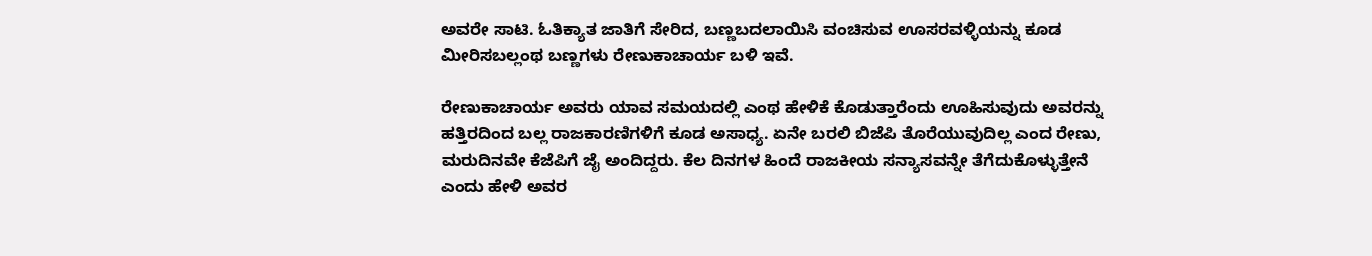ಅವರೇ ಸಾಟಿ. ಓತಿಕ್ಯಾತ ಜಾತಿಗೆ ಸೇರಿದ, ಬಣ್ಣಬದಲಾಯಿಸಿ ವಂಚಿಸುವ ಊಸರವಳ್ಳಿಯನ್ನು ಕೂಡ ಮೀರಿಸಬಲ್ಲಂಥ ಬಣ್ಣಗಳು ರೇಣುಕಾಚಾರ್ಯ ಬಳಿ ಇವೆ.

ರೇಣುಕಾಚಾರ್ಯ ಅವರು ಯಾವ ಸಮಯದಲ್ಲಿ ಎಂಥ ಹೇಳಿಕೆ ಕೊಡುತ್ತಾರೆಂದು ಊಹಿಸುವುದು ಅವರನ್ನು ಹತ್ತಿರದಿಂದ ಬಲ್ಲ ರಾಜಕಾರಣಿಗಳಿಗೆ ಕೂಡ ಅಸಾಧ್ಯ. ಏನೇ ಬರಲಿ ಬಿಜೆಪಿ ತೊರೆಯುವುದಿಲ್ಲ ಎಂದ ರೇಣು, ಮರುದಿನವೇ ಕೆಜೆಪಿಗೆ ಜೈ ಅಂದಿದ್ದರು. ಕೆಲ ದಿನಗಳ ಹಿಂದೆ ರಾಜಕೀಯ ಸನ್ಯಾಸವನ್ನೇ ತೆಗೆದುಕೊಳ್ಳುತ್ತೇನೆ ಎಂದು ಹೇಳಿ ಅವರ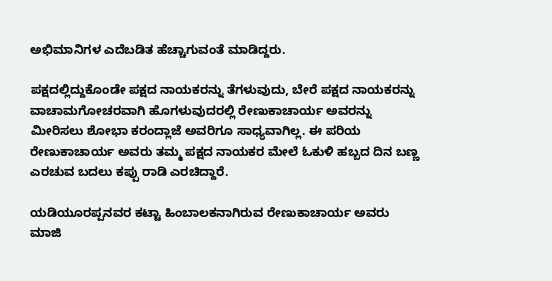ಅಭಿಮಾನಿಗಳ ಎದೆಬಡಿತ ಹೆಚ್ಚಾಗುವಂತೆ ಮಾಡಿದ್ದರು.

ಪಕ್ಷದಲ್ಲಿದ್ದುಕೊಂಡೇ ಪಕ್ಷದ ನಾಯಕರನ್ನು ತೆಗಳುವುದು, ಬೇರೆ ಪಕ್ಷದ ನಾಯಕರನ್ನು ವಾಚಾಮಗೋಚರವಾಗಿ ಹೊಗಳುವುದರಲ್ಲಿ ರೇಣುಕಾಚಾರ್ಯ ಅವರನ್ನು ಮೀರಿಸಲು ಶೋಭಾ ಕರಂದ್ಲಾಜೆ ಅವರಿಗೂ ಸಾಧ್ಯವಾಗಿಲ್ಲ. ಈ ಪರಿಯ ರೇಣುಕಾಚಾರ್ಯ ಅವರು ತಮ್ಮ ಪಕ್ಷದ ನಾಯಕರ ಮೇಲೆ ಓಕುಳಿ ಹಬ್ಬದ ದಿನ ಬಣ್ಣ ಎರಚುವ ಬದಲು ಕಪ್ಪು ರಾಡಿ ಎರಚಿದ್ದಾರೆ.

ಯಡಿಯೂರಪ್ಪನವರ ಕಟ್ಟಾ ಹಿಂಬಾಲಕನಾಗಿರುವ ರೇಣುಕಾಚಾರ್ಯ ಅವರು ಮಾಜಿ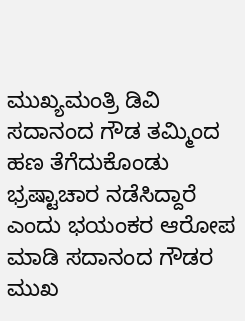ಮುಖ್ಯಮಂತ್ರಿ ಡಿವಿ ಸದಾನಂದ ಗೌಡ ತಮ್ಮಿಂದ ಹಣ ತೆಗೆದುಕೊಂಡು ಭ್ರಷ್ಟಾಚಾರ ನಡೆಸಿದ್ದಾರೆ ಎಂದು ಭಯಂಕರ ಆರೋಪ ಮಾಡಿ ಸದಾನಂದ ಗೌಡರ ಮುಖ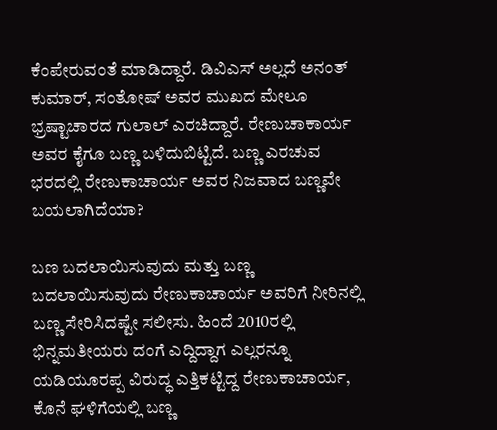ಕೆಂಪೇರುವಂತೆ ಮಾಡಿದ್ದಾರೆ. ಡಿವಿಎಸ್ ಅಲ್ಲದೆ ಅನಂತ್ ಕುಮಾರ್, ಸಂತೋಷ್ ಅವರ ಮುಖದ ಮೇಲೂ ಭ್ರಷ್ಟಾಚಾರದ ಗುಲಾಲ್ ಎರಚಿದ್ದಾರೆ. ರೇಣುಚಾಕಾರ್ಯ ಅವರ ಕೈಗೂ ಬಣ್ಣ ಬಳಿದುಬಿಟ್ಟಿದೆ. ಬಣ್ಣ ಎರಚುವ ಭರದಲ್ಲಿ ರೇಣುಕಾಚಾರ್ಯ ಅವರ ನಿಜವಾದ ಬಣ್ಣವೇ ಬಯಲಾಗಿದೆಯಾ?

ಬಣ ಬದಲಾಯಿಸುವುದು ಮತ್ತು ಬಣ್ಣ ಬದಲಾಯಿಸುವುದು ರೇಣುಕಾಚಾರ್ಯ ಅವರಿಗೆ ನೀರಿನಲ್ಲಿ ಬಣ್ಣ ಸೇರಿಸಿದಷ್ಟೇ ಸಲೀಸು. ಹಿಂದೆ 2010ರಲ್ಲಿ ಭಿನ್ನಮತೀಯರು ದಂಗೆ ಎದ್ದಿದ್ದಾಗ ಎಲ್ಲರನ್ನೂ ಯಡಿಯೂರಪ್ಪ ವಿರುದ್ಧ ಎತ್ತಿಕಟ್ಟಿದ್ದ ರೇಣುಕಾಚಾರ್ಯ, ಕೊನೆ ಘಳಿಗೆಯಲ್ಲಿ ಬಣ್ಣ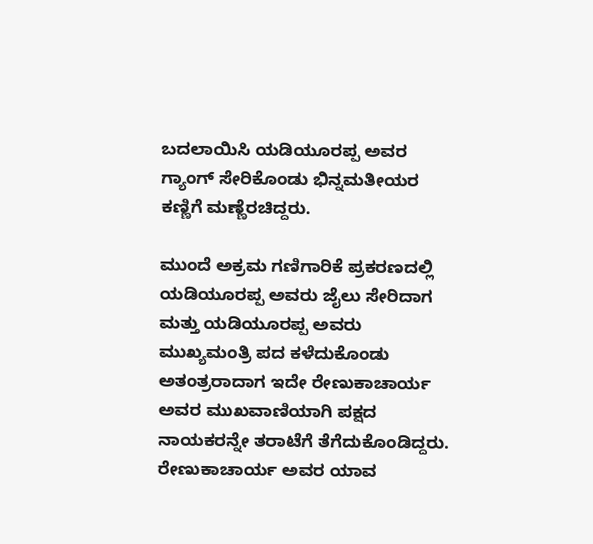ಬದಲಾಯಿಸಿ ಯಡಿಯೂರಪ್ಪ ಅವರ ಗ್ಯಾಂಗ್ ಸೇರಿಕೊಂಡು ಭಿನ್ನಮತೀಯರ ಕಣ್ಣಿಗೆ ಮಣ್ಣೆರಚಿದ್ದರು.

ಮುಂದೆ ಅಕ್ರಮ ಗಣಿಗಾರಿಕೆ ಪ್ರಕರಣದಲ್ಲಿ ಯಡಿಯೂರಪ್ಪ ಅವರು ಜೈಲು ಸೇರಿದಾಗ ಮತ್ತು ಯಡಿಯೂರಪ್ಪ ಅವರು ಮುಖ್ಯಮಂತ್ರಿ ಪದ ಕಳೆದುಕೊಂಡು ಅತಂತ್ರರಾದಾಗ ಇದೇ ರೇಣುಕಾಚಾರ್ಯ ಅವರ ಮುಖವಾಣಿಯಾಗಿ ಪಕ್ಷದ ನಾಯಕರನ್ನೇ ತರಾಟೆಗೆ ತೆಗೆದುಕೊಂಡಿದ್ದರು. ರೇಣುಕಾಚಾರ್ಯ ಅವರ ಯಾವ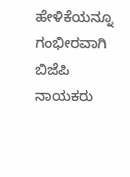ಹೇಳಿಕೆಯನ್ನೂ ಗಂಭೀರವಾಗಿ ಬಿಜೆಪಿ ನಾಯಕರು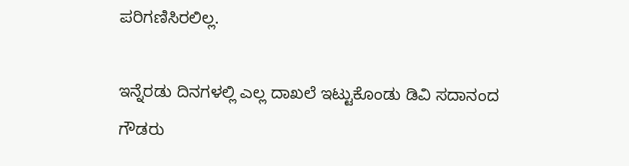ಪರಿಗಣಿಸಿರಲಿಲ್ಲ.

ಇನ್ನೆರಡು ದಿನಗಳಲ್ಲಿ ಎಲ್ಲ ದಾಖಲೆ ಇಟ್ಟುಕೊಂಡು ಡಿವಿ ಸದಾನಂದ ಗೌಡರು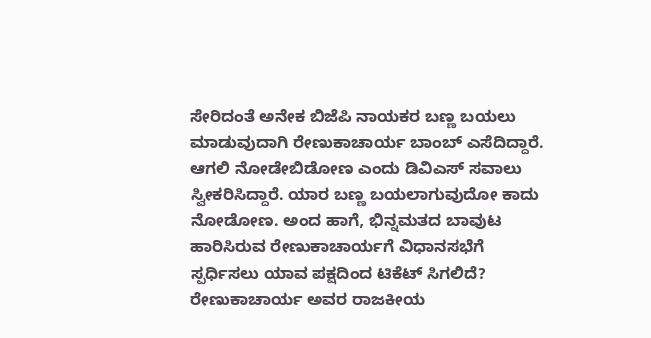ಸೇರಿದಂತೆ ಅನೇಕ ಬಿಜೆಪಿ ನಾಯಕರ ಬಣ್ಣ ಬಯಲು ಮಾಡುವುದಾಗಿ ರೇಣುಕಾಚಾರ್ಯ ಬಾಂಬ್ ಎಸೆದಿದ್ದಾರೆ. ಆಗಲಿ ನೋಡೇಬಿಡೋಣ ಎಂದು ಡಿವಿಎಸ್ ಸವಾಲು ಸ್ವೀಕರಿಸಿದ್ದಾರೆ. ಯಾರ ಬಣ್ಣ ಬಯಲಾಗುವುದೋ ಕಾದು ನೋಡೋಣ. ಅಂದ ಹಾಗೆ, ಭಿನ್ನಮತದ ಬಾವುಟ ಹಾರಿಸಿರುವ ರೇಣುಕಾಚಾರ್ಯಗೆ ವಿಧಾನಸಭೆಗೆ ಸ್ಪರ್ಧಿಸಲು ಯಾವ ಪಕ್ಷದಿಂದ ಟಿಕೆಟ್ ಸಿಗಲಿದೆ? ರೇಣುಕಾಚಾರ್ಯ ಅವರ ರಾಜಕೀಯ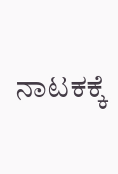ನಾಟಕಕ್ಕೆ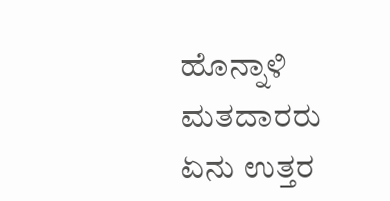ಹೊನ್ನಾಳಿ ಮತದಾರರು ಏನು ಉತ್ತರ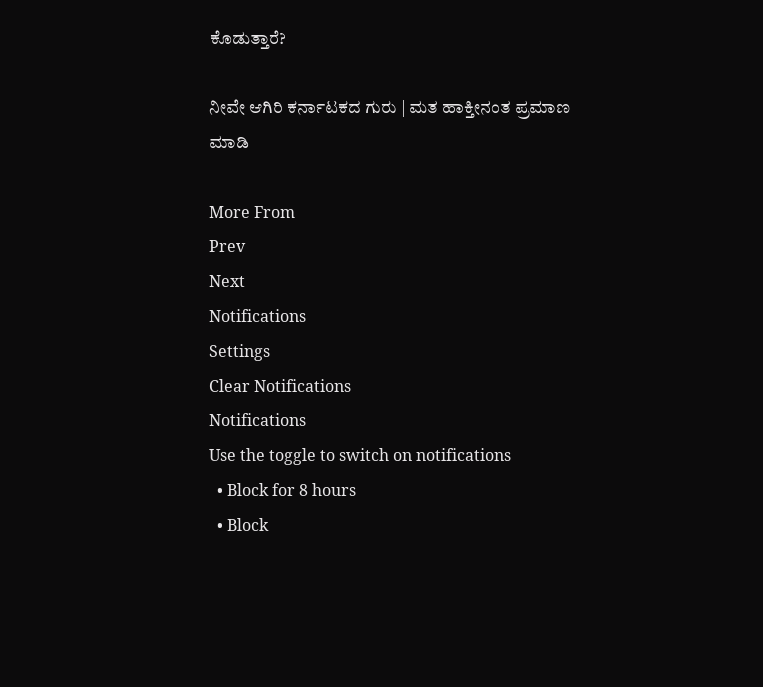ಕೊಡುತ್ತಾರೆ?

ನೀವೇ ಆಗಿರಿ ಕರ್ನಾಟಕದ ಗುರು | ಮತ ಹಾಕ್ತೀನಂತ ಪ್ರಮಾಣ ಮಾಡಿ

More From
Prev
Next
Notifications
Settings
Clear Notifications
Notifications
Use the toggle to switch on notifications
  • Block for 8 hours
  • Block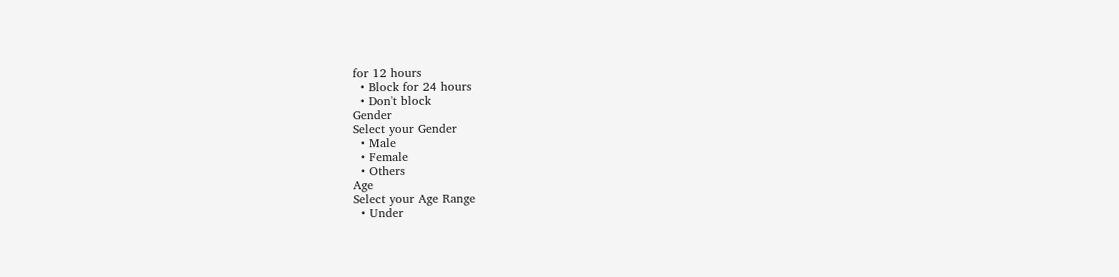for 12 hours
  • Block for 24 hours
  • Don't block
Gender
Select your Gender
  • Male
  • Female
  • Others
Age
Select your Age Range
  • Under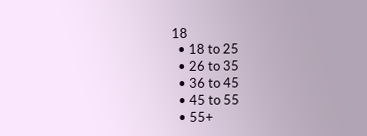18
  • 18 to 25
  • 26 to 35
  • 36 to 45
  • 45 to 55
  • 55+